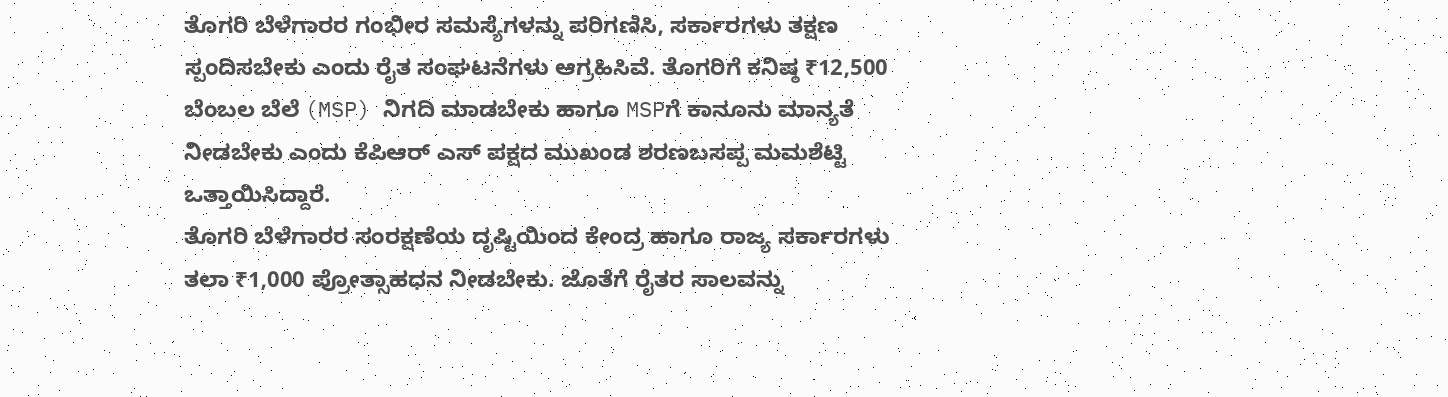ತೊಗರಿ ಬೆಳೆಗಾರರ ಗಂಭೀರ ಸಮಸ್ಯೆಗಳನ್ನು ಪರಿಗಣಿಸಿ, ಸರ್ಕಾರಗಳು ತಕ್ಷಣ ಸ್ಪಂದಿಸಬೇಕು ಎಂದು ರೈತ ಸಂಘಟನೆಗಳು ಆಗ್ರಹಿಸಿವೆ. ತೊಗರಿಗೆ ಕನಿಷ್ಠ ₹12,500 ಬೆಂಬಲ ಬೆಲೆ (MSP) ನಿಗದಿ ಮಾಡಬೇಕು ಹಾಗೂ MSPಗೆ ಕಾನೂನು ಮಾನ್ಯತೆ ನೀಡಬೇಕು ಎಂದು ಕೆಪಿಆರ್ ಎಸ್ ಪಕ್ಷದ ಮುಖಂಡ ಶರಣಬಸಪ್ಪ ಮಮಶೆಟ್ಟಿ ಒತ್ತಾಯಿಸಿದ್ದಾರೆ.
ತೊಗರಿ ಬೆಳೆಗಾರರ ಸಂರಕ್ಷಣೆಯ ದೃಷ್ಟಿಯಿಂದ ಕೇಂದ್ರ ಹಾಗೂ ರಾಜ್ಯ ಸರ್ಕಾರಗಳು ತಲಾ ₹1,000 ಪ್ರೋತ್ಸಾಹಧನ ನೀಡಬೇಕು. ಜೊತೆಗೆ ರೈತರ ಸಾಲವನ್ನು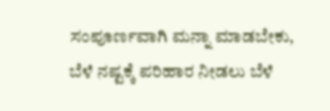ಸಂಪೂರ್ಣವಾಗಿ ಮನ್ನಾ ಮಾಡಬೇಕು, ಬೆಳೆ ನಷ್ಟಕ್ಕೆ ಪರಿಹಾರ ನೀಡಲು ಬೆಳೆ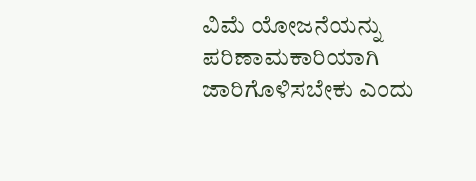ವಿಮೆ ಯೋಜನೆಯನ್ನು ಪರಿಣಾಮಕಾರಿಯಾಗಿ ಜಾರಿಗೊಳಿಸಬೇಕು ಎಂದು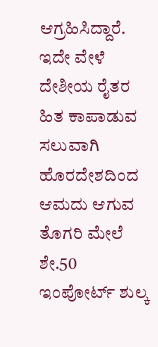ಆಗ್ರಹಿಸಿದ್ದಾರೆ.
ಇದೇ ವೇಳೆ ದೇಶೀಯ ರೈತರ ಹಿತ ಕಾಪಾಡುವ ಸಲುವಾಗಿ ಹೊರದೇಶದಿಂದ ಆಮದು ಆಗುವ ತೊಗರಿ ಮೇಲೆ ಶೇ.50 ಇಂಪೋರ್ಟ್ ಶುಲ್ಕ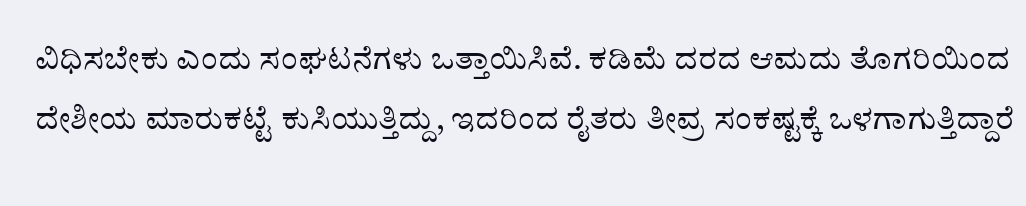ವಿಧಿಸಬೇಕು ಎಂದು ಸಂಘಟನೆಗಳು ಒತ್ತಾಯಿಸಿವೆ. ಕಡಿಮೆ ದರದ ಆಮದು ತೊಗರಿಯಿಂದ ದೇಶೀಯ ಮಾರುಕಟ್ಟೆ ಕುಸಿಯುತ್ತಿದ್ದು, ಇದರಿಂದ ರೈತರು ತೀವ್ರ ಸಂಕಷ್ಟಕ್ಕೆ ಒಳಗಾಗುತ್ತಿದ್ದಾರೆ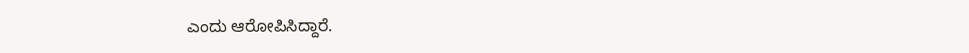ಎಂದು ಆರೋಪಿಸಿದ್ದಾರೆ.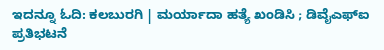ಇದನ್ನೂ ಓದಿ: ಕಲಬುರಗಿ | ಮರ್ಯಾದಾ ಹತ್ಯೆ ಖಂಡಿಸಿ ; ಡಿವೈಎಫ್ಐ ಪ್ರತಿಭಟನೆ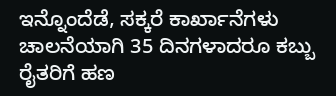ಇನ್ನೊಂದೆಡೆ, ಸಕ್ಕರೆ ಕಾರ್ಖಾನೆಗಳು ಚಾಲನೆಯಾಗಿ 35 ದಿನಗಳಾದರೂ ಕಬ್ಬು ರೈತರಿಗೆ ಹಣ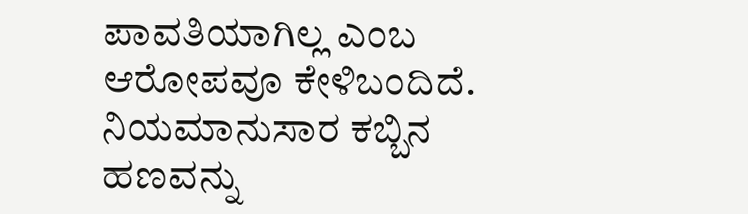ಪಾವತಿಯಾಗಿಲ್ಲ ಎಂಬ ಆರೋಪವೂ ಕೇಳಿಬಂದಿದೆ. ನಿಯಮಾನುಸಾರ ಕಬ್ಬಿನ ಹಣವನ್ನು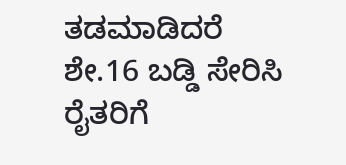ತಡಮಾಡಿದರೆ ಶೇ.16 ಬಡ್ಡಿ ಸೇರಿಸಿ ರೈತರಿಗೆ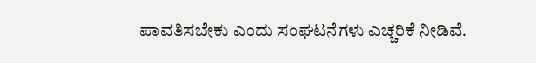ಪಾವತಿಸಬೇಕು ಎಂದು ಸಂಘಟನೆಗಳು ಎಚ್ಚರಿಕೆ ನೀಡಿವೆ.